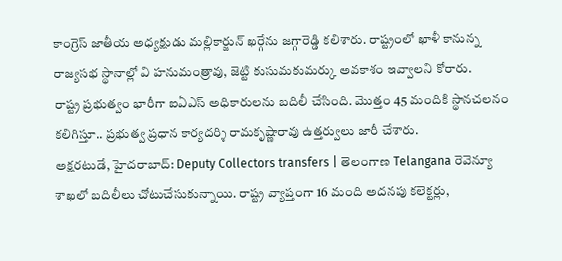కాంగ్రెస్ జాతీయ అధ్యక్షుడు మల్లికార్జున్ ఖర్గేను జగ్గారెడ్డి కలిశారు. రాష్ట్రంలో ఖాళీ కానున్న రాజ్యసభ స్థానాల్లో వి హనుమంత్రావు, జెట్టి కుసుమకుమర్కు అవకాశం ఇవ్వాలని కోరారు.
రాష్ట్ర ప్రభుత్వం భారీగా ఐఏఎస్ అధికారులను బదిలీ చేసింది. మొత్తం 45 మందికి స్థానచలనం కలిగిస్తూ.. ప్రభుత్వ ప్రధాన కార్యదర్శి రామకృష్ణారావు ఉత్తర్వులు జారీ చేశారు.
అక్షరటుడే, హైదరాబాద్: Deputy Collectors transfers | తెలంగాణ Telangana రెవెన్యూ శాఖలో బదిలీలు చోటుచేసుకున్నాయి. రాష్ట్ర వ్యాప్తంగా 16 మంది అదనపు కలెక్టర్లు,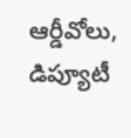ఆర్డీవోలు, డిప్యూటీ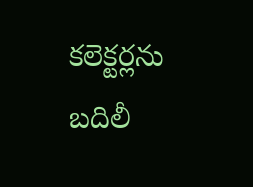కలెక్టర్లను బదిలీ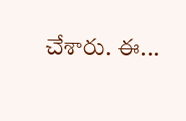చేశారు. ఈ...